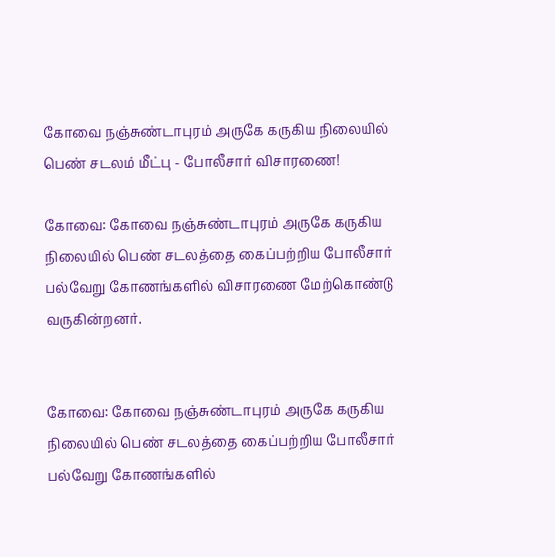கோவை நஞ்சுண்டாபுரம் அருகே கருகிய நிலையில் பெண் சடலம் மீட்பு - போலீசார் விசாரணை!

கோவை: கோவை நஞ்சுண்டாபுரம் அருகே கருகிய நிலையில் பெண் சடலத்தை கைப்பற்றிய போலீசார் பல்வேறு கோணங்களில் விசாரணை மேற்கொண்டு வருகின்றனர்.


கோவை: கோவை நஞ்சுண்டாபுரம் அருகே கருகிய நிலையில் பெண் சடலத்தை கைப்பற்றிய போலீசார் பல்வேறு கோணங்களில்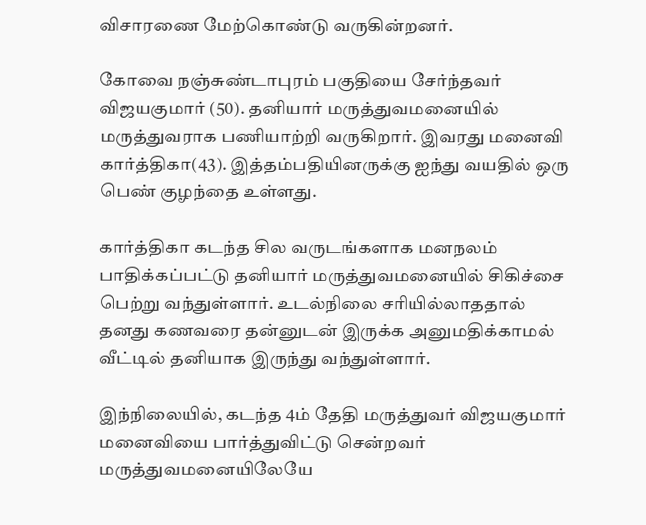விசாரணை மேற்கொண்டு வருகின்றனர்.

கோவை நஞ்சுண்டாபுரம் பகுதியை சேர்ந்தவர் விஜயகுமார் (50). தனியார் மருத்துவமனையில் மருத்துவராக பணியாற்றி வருகிறார். இவரது மனைவி கார்த்திகா(43). இத்தம்பதியினருக்கு ஐந்து வயதில் ஒரு பெண் குழந்தை உள்ளது.

கார்த்திகா கடந்த சில வருடங்களாக மனநலம் பாதிக்கப்பட்டு தனியார் மருத்துவமனையில் சிகிச்சை பெற்று வந்துள்ளார். உடல்நிலை சரியில்லாததால் தனது கணவரை தன்னுடன் இருக்க அனுமதிக்காமல் வீட்டில் தனியாக இருந்து வந்துள்ளார்.

இந்நிலையில், கடந்த 4ம் தேதி மருத்துவர் விஜயகுமார் மனைவியை பார்த்துவிட்டு சென்றவர் மருத்துவமனையிலேயே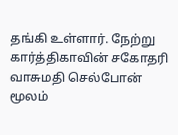தங்கி உள்ளார். நேற்று கார்த்திகாவின் சகோதரி வாசுமதி செல்போன் மூலம்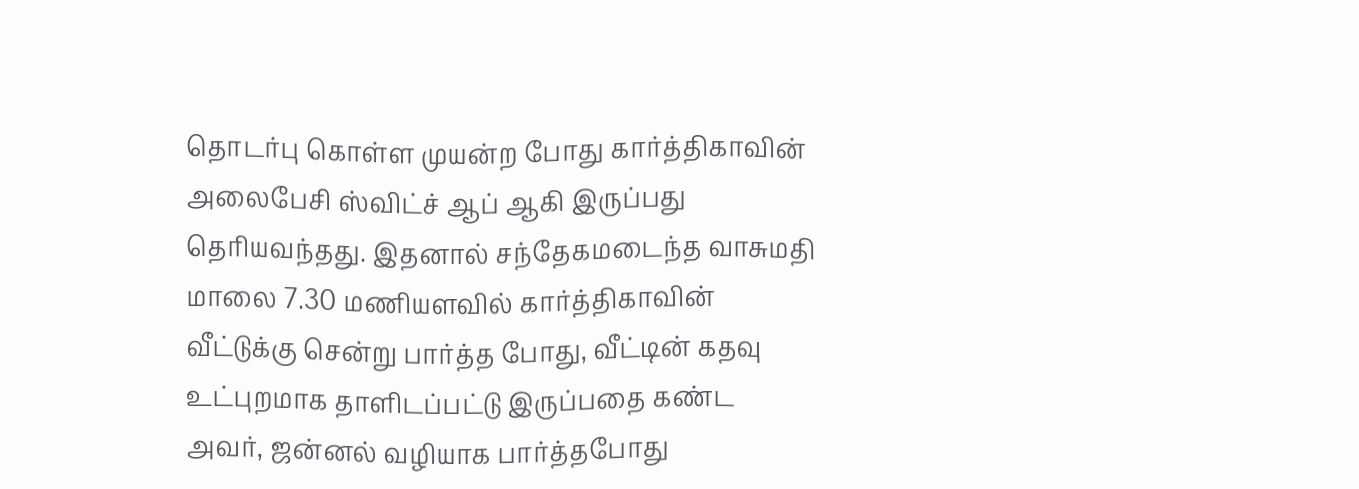தொடர்பு கொள்ள முயன்ற போது கார்த்திகாவின் அலைபேசி ஸ்விட்ச் ஆப் ஆகி இருப்பது தெரியவந்தது. இதனால் சந்தேகமடைந்த வாசுமதி மாலை 7.30 மணியளவில் கார்த்திகாவின் வீட்டுக்கு சென்று பார்த்த போது, வீட்டின் கதவு உட்புறமாக தாளிடப்பட்டு இருப்பதை கண்ட அவர், ஜன்னல் வழியாக பார்த்தபோது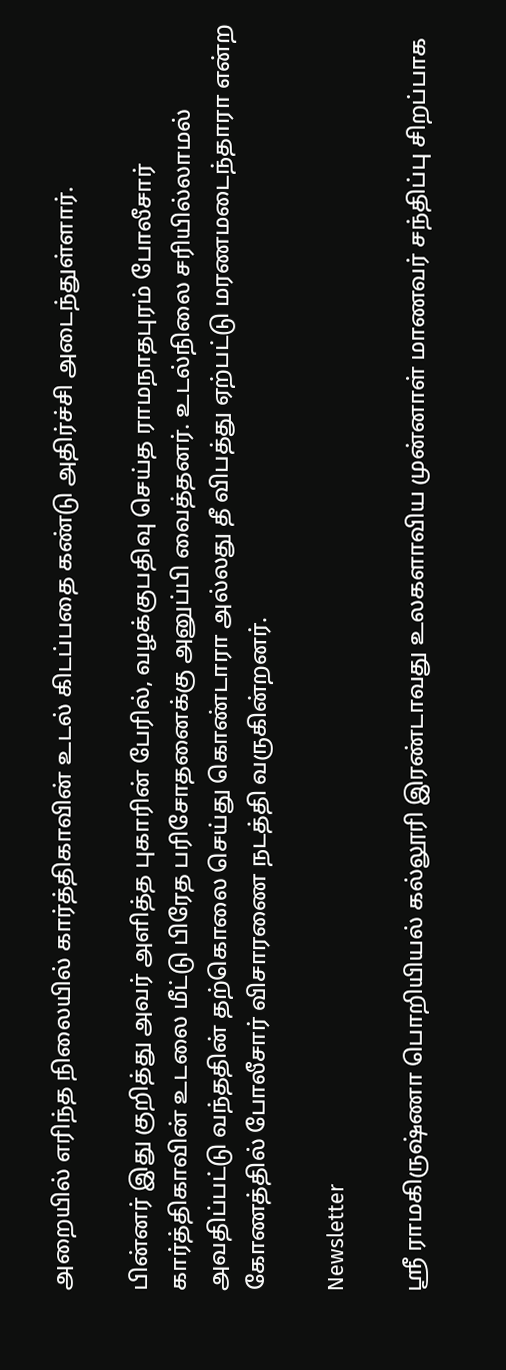அறையில் எரிந்த நிலையில் கார்த்திகாவின் உடல் கிடப்பதை கண்டு அதிர்ச்சி அடைந்துள்ளார்.

பின்னர் இது குறித்து அவர் அளித்த புகாரின் பேரில், வழக்குபதிவு செய்த ராமநாதபுரம் போலீசார் கார்த்திகாவின் உடலை மீட்டு பிரேத பரிசோதனைக்கு அனுப்பி வைத்தனர். உடல்நிலை சரியில்லாமல் அவதிப்பட்டு வந்ததின் தற்கொலை செய்து கொண்டாரா அல்லது தீ விபத்து ஏற்பட்டு மரணமடைந்தாரா என்ற கோணத்தில் போலீசார் விசாரணை நடத்தி வருகின்றனர்.

Newsletter

ஸ்ரீ ராமகிருஷ்ணா பொறியியல் கல்லூரி இரண்டாவது உலகளாவிய முன்னாள் மாணவர் சந்திப்பு சிறப்பாக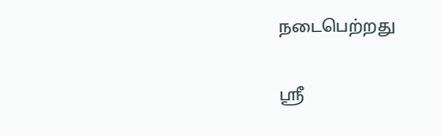நடைபெற்றது

ஸ்ரீ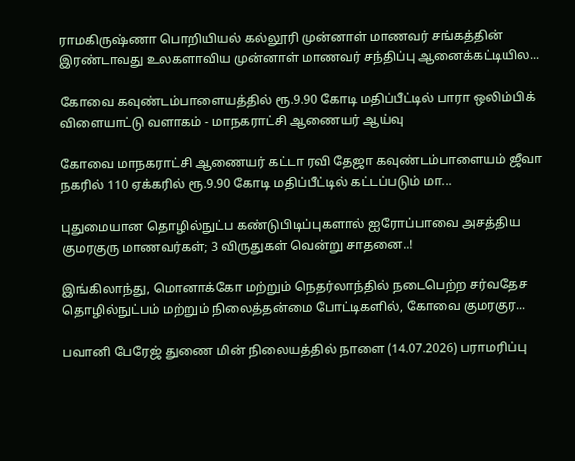ராமகிருஷ்ணா பொறியியல் கல்லூரி முன்னாள் மாணவர் சங்கத்தின் இரண்டாவது உலகளாவிய முன்னாள் மாணவர் சந்திப்பு ஆனைக்கட்டியில...

கோவை கவுண்டம்பாளையத்தில் ரூ.9.90 கோடி மதிப்பீட்டில் பாரா ஒலிம்பிக் விளையாட்டு வளாகம் - மாநகராட்சி ஆணையர் ஆய்வு

கோவை மாநகராட்சி ஆணையர் கட்டா ரவி தேஜா கவுண்டம்பாளையம் ஜீவா நகரில் 110 ஏக்கரில் ரூ.9.90 கோடி மதிப்பீட்டில் கட்டப்படும் மா...

புதுமையான தொழில்நுட்ப கண்டுபிடிப்புகளால் ஐரோப்பாவை அசத்திய குமரகுரு மாணவர்கள்; 3 விருதுகள் வென்று சாதனை..!

இங்கிலாந்து, மொனாக்கோ மற்றும் நெதர்லாந்தில் நடைபெற்ற சர்வதேச தொழில்நுட்பம் மற்றும் நிலைத்தன்மை போட்டிகளில், கோவை குமரகுர...

பவானி பேரேஜ் துணை மின் நிலையத்தில் நாளை (14.07.2026) பராமரிப்பு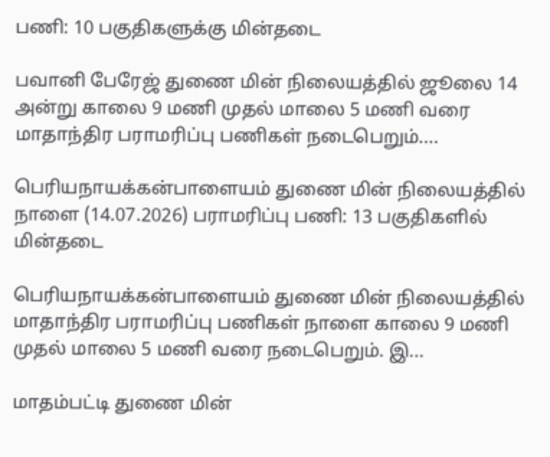பணி: 10 பகுதிகளுக்கு மின்தடை

பவானி பேரேஜ் துணை மின் நிலையத்தில் ஜூலை 14 அன்று காலை 9 மணி முதல் மாலை 5 மணி வரை மாதாந்திர பராமரிப்பு பணிகள் நடைபெறும்....

பெரியநாயக்கன்பாளையம் துணை மின் நிலையத்தில் நாளை (14.07.2026) பராமரிப்பு பணி: 13 பகுதிகளில் மின்தடை

பெரியநாயக்கன்பாளையம் துணை மின் நிலையத்தில் மாதாந்திர பராமரிப்பு பணிகள் நாளை காலை 9 மணி முதல் மாலை 5 மணி வரை நடைபெறும். இ...

மாதம்பட்டி துணை மின்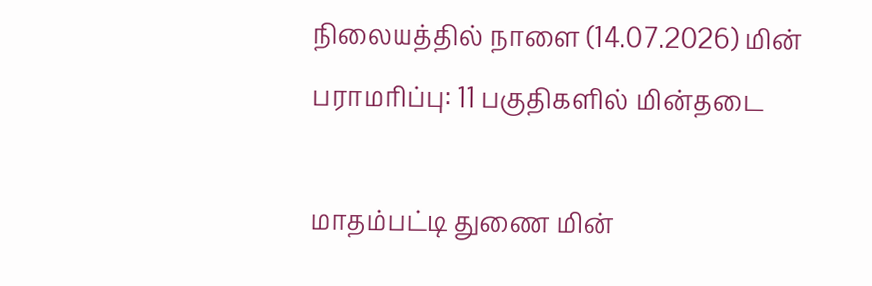நிலையத்தில் நாளை (14.07.2026) மின் பராமரிப்பு: 11 பகுதிகளில் மின்தடை

மாதம்பட்டி துணை மின்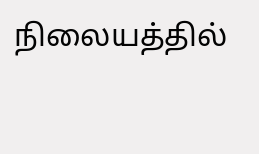நிலையத்தில்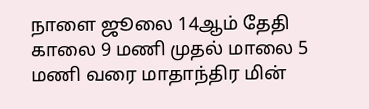நாளை ஜூலை 14ஆம் தேதி காலை 9 மணி முதல் மாலை 5 மணி வரை மாதாந்திர மின்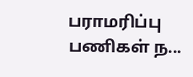பராமரிப்பு பணிகள் ந...